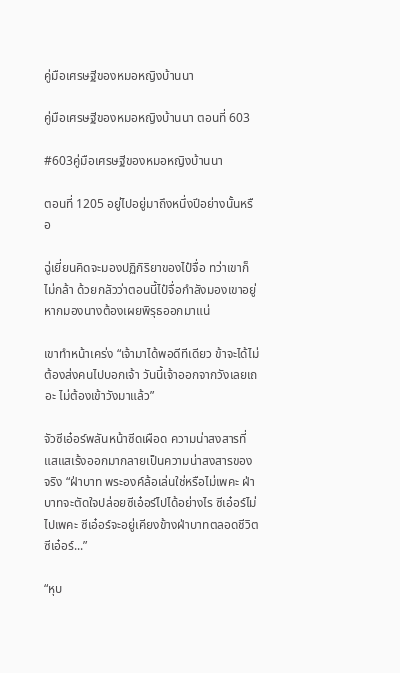คู่มือเศรษฐีของหมอหญิงบ้านนา

คู่มือเศรษฐีของหมอหญิงบ้านนา ตอนที่ 603

#603คู่มือเศรษฐีของหมอหญิงบ้านนา

ตอนที่ 1205 อยู่ไปอยู่มาถึงหนึ่งปีอย่างนั้นหรือ

ฉู่เยี่ยนคิดจะมองปฏิกิริยาของไป๋จื่อ ทว่าเขาก็ไม่กล้า ด้วยกลัวว่าตอนนี้ไป๋จื่อกำลังมองเขาอยู่ หากมองนางต้องเผยพิรุธออกมาแน่

เขาทำหน้าเคร่ง “เจ้ามาได้พอดีทีเดียว ข้าจะได้ไม่ต้องส่งคนไปบอกเจ้า วันนี้เจ้าออกจากวังเลยเถอะ ไม่ต้องเข้าวังมาแล้ว”

จัวซีเอ๋อร์พลันหน้าซีดเผือด ความน่าสงสารที่แสแสเร้งออกมากลายเป็นความน่าสงสารของจริง “ฝ่าบาท พระองค์ล้อเล่นใช่หรือไม่เพคะ ฝ่าบาทจะตัดใจปล่อยซีเอ๋อร์ไปได้อย่างไร ซีเอ๋อร์ไม่ไปเพคะ ซีเอ๋อร์จะอยู่เคียงข้างฝ่าบาทตลอดชีวิต ซีเอ๋อร์...”

“หุบ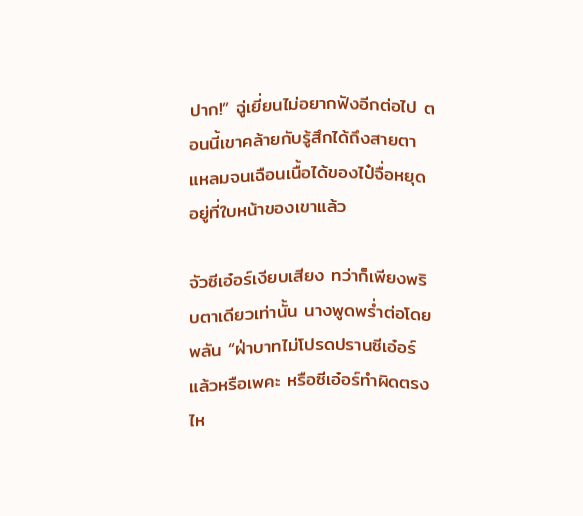ปาก!” ฉู่เยี่ยนไม่อยากฟังอีกต่อไป ตอนนี้เขาคล้ายกับรู้สึกได้ถึงสายตาแหลมจนเฉือนเนื้อได้ของไป๋จื่อหยุดอยู่ที่ใบหน้าของเขาแล้ว

จัวซีเอ๋อร์เงียบเสียง ทว่าก็เพียงพริบตาเดียวเท่านั้น นางพูดพร่ำต่อโดยพลัน “ฝ่าบาทไม่โปรดปรานซีเอ๋อร์แล้วหรือเพคะ หรือซีเอ๋อร์ทำผิดตรงไห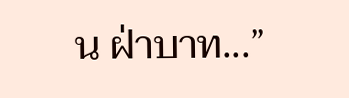น ฝ่าบาท...”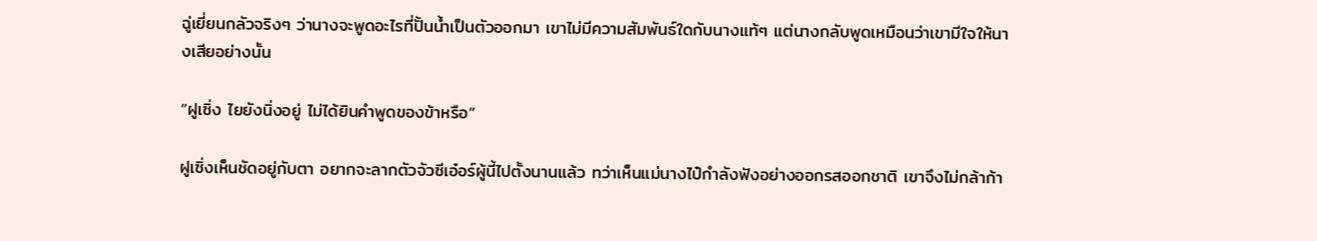ฉู่เยี่ยนกลัวจริงๆ ว่านางจะพูดอะไรที่ปั้นน้ำเป็นตัวออกมา เขาไม่มีความสัมพันธ์ใดกับนางแท้ๆ แต่นางกลับพูดเหมือนว่าเขามีใจให้นางเสียอย่างนั้น

“ฝูเซิ่ง ไยยังนิ่งอยู่ ไม่ได้ยินคำพูดของข้าหรือ”

ฝูเซิ่งเห็นชัดอยู่กับตา อยากจะลากตัวจัวซีเอ๋อร์ผู้นี้ไปตั้งนานแล้ว ทว่าเห็นแม่นางไป๋กำลังฟังอย่างออกรสออกชาติ เขาจึงไม่กล้าก้า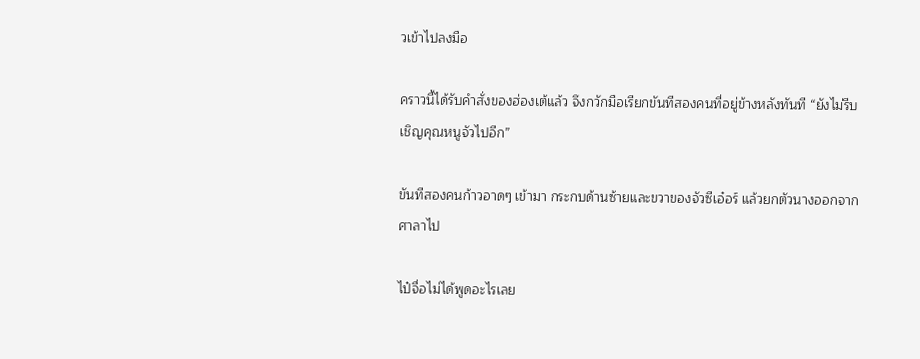วเข้าไปลงมือ

คราวนี้ได้รับคำสั่งของฮ่องเต้แล้ว จึงกวักมือเรียกขันทีสองคนที่อยู่ข้างหลังทันที “ยังไม่รีบเชิญคุณหนูจัวไปอีก”

ขันทีสองคนก้าวอาดๆ เข้ามา กระกบด้านซ้ายและขวาของจัวซีเอ๋อร์ แล้วยกตัวนางออกจากศาลาไป

ไป๋จื่อไม่ได้พูดอะไรเลย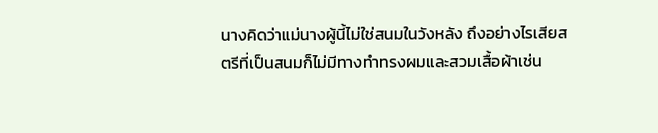นางคิดว่าแม่นางผู้นี้ไม่ใช่สนมในวังหลัง ถึงอย่างไรเสียสตรีที่เป็นสนมก็ไม่มีทางทำทรงผมและสวมเสื้อผ้าเช่น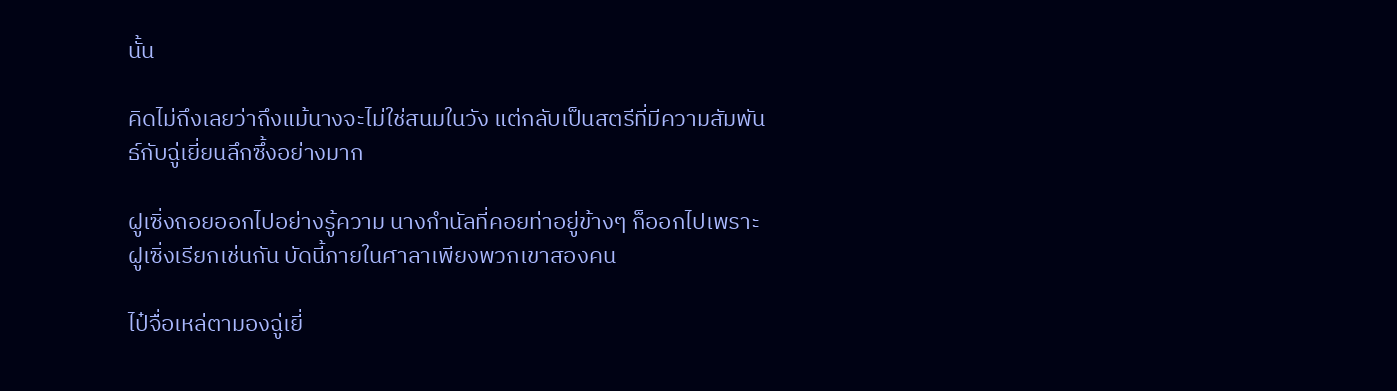นั้น

คิดไม่ถึงเลยว่าถึงแม้นางจะไม่ใช่สนมในวัง แต่กลับเป็นสตรีที่มีความสัมพันธ์กับฉู่เยี่ยนลึกซึ้งอย่างมาก

ฝูเซิ่งถอยออกไปอย่างรู้ความ นางกำนัลที่คอยท่าอยู่ข้างๆ ก็ออกไปเพราะฝูเซิ่งเรียกเช่นกัน บัดนี้ภายในศาลาเพียงพวกเขาสองคน

ไป๋จื่อเหล่ตามองฉู่เยี่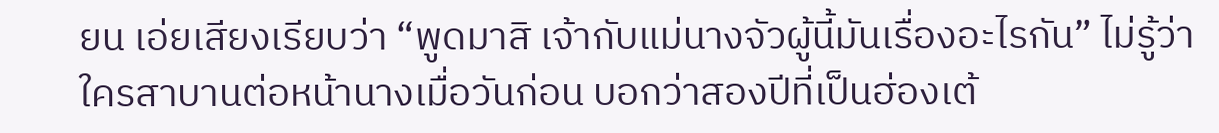ยน เอ่ยเสียงเรียบว่า “พูดมาสิ เจ้ากับแม่นางจัวผู้นี้มันเรื่องอะไรกัน” ไม่รู้ว่าใครสาบานต่อหน้านางเมื่อวันก่อน บอกว่าสองปีที่เป็นฮ่องเต้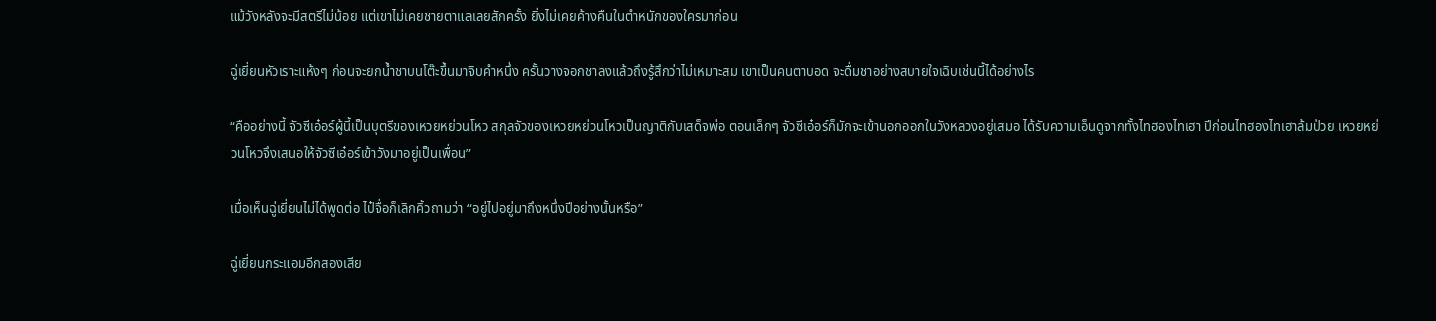แม้วังหลังจะมีสตรีไม่น้อย แต่เขาไม่เคยชายตาแลเลยสักครั้ง ยิ่งไม่เคยค้างคืนในตำหนักของใครมาก่อน

ฉู่เยี่ยนหัวเราะแห้งๆ ก่อนจะยกน้ำชาบนโต๊ะขึ้นมาจิบคำหนึ่ง ครั้นวางจอกชาลงแล้วถึงรู้สึกว่าไม่เหมาะสม เขาเป็นคนตาบอด จะดื่มชาอย่างสบายใจเฉิบเช่นนี้ได้อย่างไร

“คืออย่างนี้ จัวซีเอ๋อร์ผู้นี้เป็นบุตรีของเหวยหย่วนโหว สกุลจัวของเหวยหย่วนโหวเป็นญาติกับเสด็จพ่อ ตอนเล็กๆ จัวซีเอ๋อร์ก็มักจะเข้านอกออกในวังหลวงอยู่เสมอ ได้รับความเอ็นดูจากทั้งไทฮองไทเฮา ปีก่อนไทฮองไทเฮาล้มป่วย เหวยหย่วนโหวจึงเสนอให้จัวซีเอ๋อร์เข้าวังมาอยู่เป็นเพื่อน”

เมื่อเห็นฉู่เยี่ยนไม่ได้พูดต่อ ไป๋จื่อก็เลิกคิ้วถามว่า “อยู่ไปอยู่มาถึงหนึ่งปีอย่างนั้นหรือ”

ฉู่เยี่ยนกระแอมอีกสองเสีย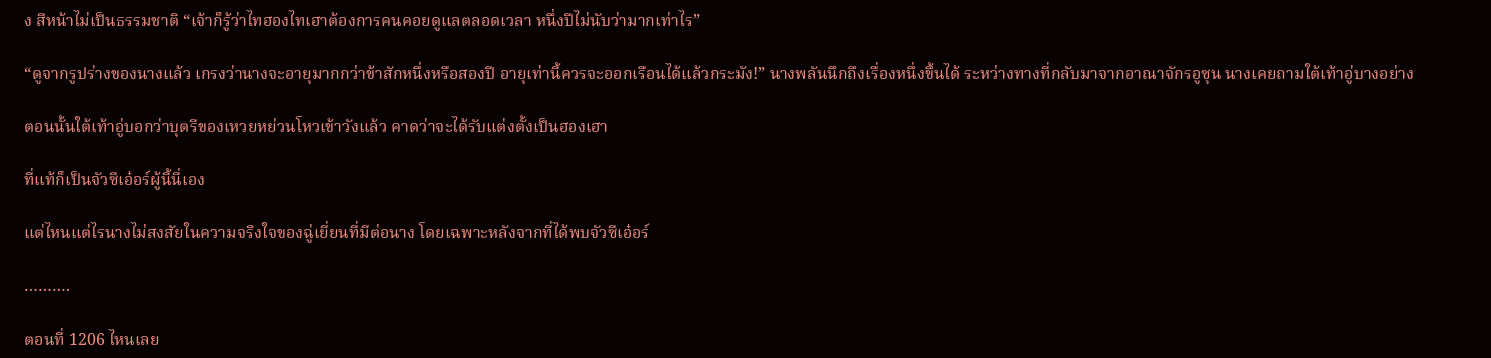ง สีหน้าไม่เป็นธรรมชาติ “เจ้าก็รู้ว่าไทฮองไทเฮาต้องการคนคอยดูแลตลอดเวลา หนึ่งปีไม่นับว่ามากเท่าไร”

“ดูจากรูปร่างของนางแล้ว เกรงว่านางจะอายุมากกว่าข้าสักหนึ่งหรือสองปี อายุเท่านี้ควรจะออกเรือนได้แล้วกระมัง!” นางพลันนึกถึงเรื่องหนึ่งขึ้นได้ ระหว่างทางที่กลับมาจากอาณาจักรอูซุน นางเคยถามใต้เท้าอู่บางอย่าง

ตอนนั้นใต้เท้าอู่บอกว่าบุตรีของเหวยหย่วนโหวเข้าวังแล้ว คาดว่าจะได้รับแต่งตั้งเป็นฮองเฮา

ที่แท้ก็เป็นจัวซีเอ๋อร์ผู้นี้นี่เอง

แต่ไหนแต่ไรนางไม่สงสัยในความจริงใจของฉู่เยี่ยนที่มีต่อนาง โดยเฉพาะหลังจากที่ได้พบจัวซีเอ๋อร์

……….

ตอนที่ 1206 ไหนเลย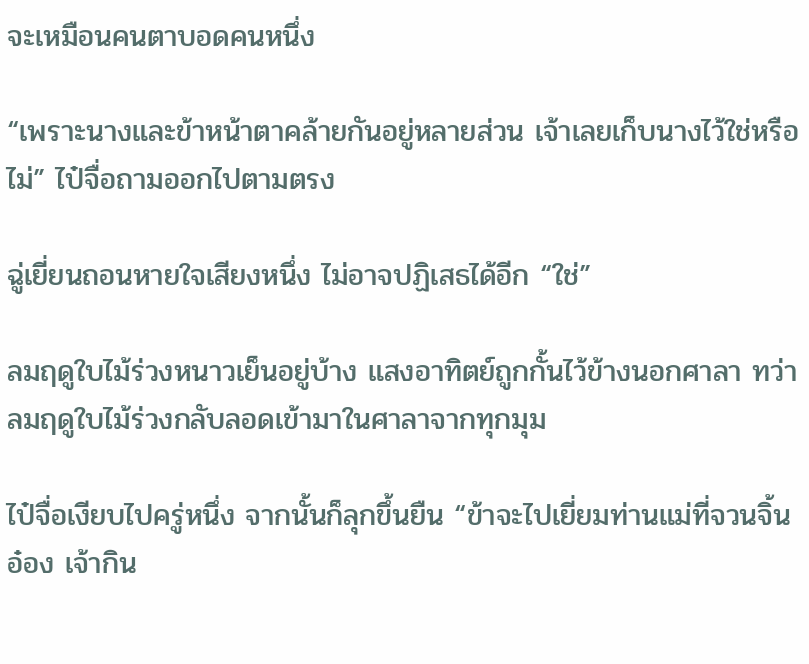จะเหมือนคนตาบอดคนหนึ่ง

“เพราะนางและข้าหน้าตาคล้ายกันอยู่หลายส่วน เจ้าเลยเก็บนางไว้ใช่หรือไม่” ไป๋จื่อถามออกไปตามตรง

ฉู่เยี่ยนถอนหายใจเสียงหนึ่ง ไม่อาจปฏิเสธได้อีก “ใช่”

ลมฤดูใบไม้ร่วงหนาวเย็นอยู่บ้าง แสงอาทิตย์ถูกกั้นไว้ข้างนอกศาลา ทว่าลมฤดูใบไม้ร่วงกลับลอดเข้ามาในศาลาจากทุกมุม

ไป๋จื่อเงียบไปครู่หนึ่ง จากนั้นก็ลุกขึ้นยืน “ข้าจะไปเยี่ยมท่านแม่ที่จวนจิ้นอ๋อง เจ้ากิน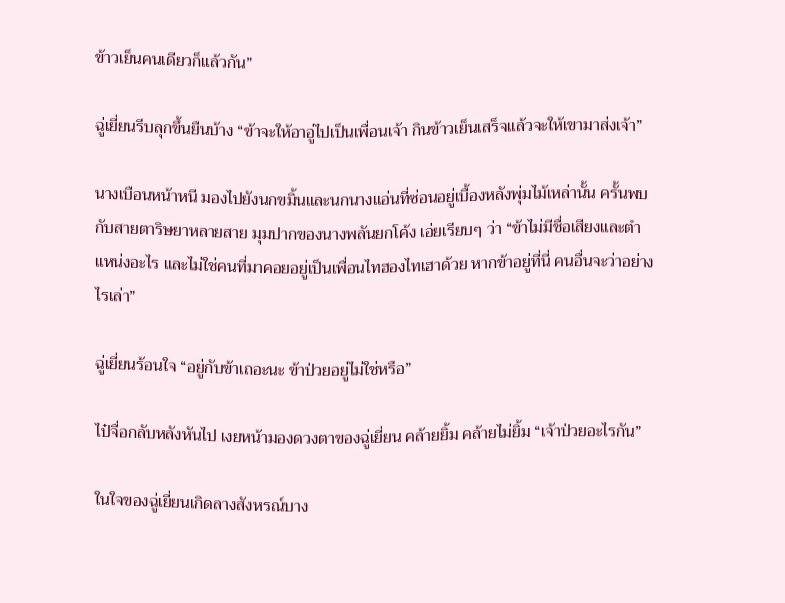ข้าวเย็นคนเดียวก็แล้วกัน”

ฉู่เยี่ยนรีบลุกขึ้นยืนบ้าง “ข้าจะให้อาอู่ไปเป็นเพื่อนเจ้า กินข้าวเย็นเสร็จแล้วจะให้เขามาส่งเจ้า”

นางเบือนหน้าหนี มองไปยังนกขมิ้นและนกนางแอ่นที่ซ่อนอยู่เบื้องหลังพุ่มไม้เหล่านั้น ครั้นพบกับสายตาริษยาหลายสาย มุมปากของนางพลันยกโค้ง เอ่ยเรียบๆ ว่า “ข้าไม่มีชื่อเสียงและตำแหน่งอะไร และไม่ใช่คนที่มาคอยอยู่เป็นเพื่อนไทฮองไทเฮาด้วย หากข้าอยู่ที่นี่ คนอื่นจะว่าอย่างไรเล่า”

ฉู่เยี่ยนร้อนใจ “อยู่กับข้าเถอะนะ ข้าป่วยอยู่ไม่ใช่หรือ”

ไป๋จื่อกลับหลังหันไป เงยหน้ามองดวงตาของฉู่เยี่ยน คล้ายยิ้ม คล้ายไม่ยิ้ม “เจ้าป่วยอะไรกัน”

ในใจของฉู่เยี่ยนเกิดลางสังหรณ์บาง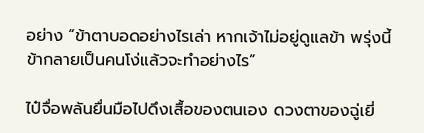อย่าง “ข้าตาบอดอย่างไรเล่า หากเจ้าไม่อยู่ดูแลข้า พรุ่งนี้ข้ากลายเป็นคนโง่แล้วจะทำอย่างไร”

ไป๋จื่อพลันยื่นมือไปดึงเสื้อของตนเอง ดวงตาของฉู่เยี่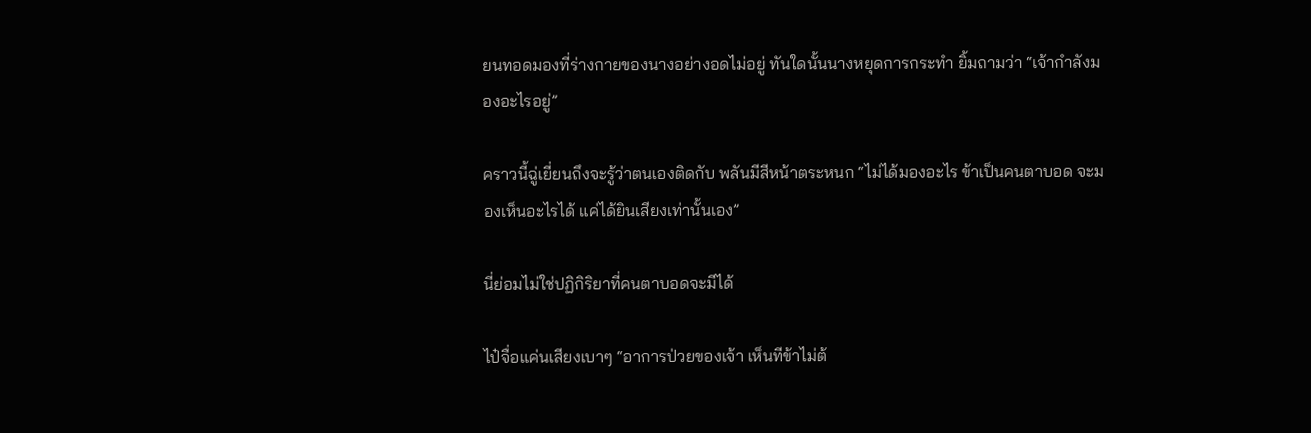ยนทอดมองที่ร่างกายของนางอย่างอดไม่อยู่ ทันใดนั้นนางหยุดการกระทำ ยิ้มถามว่า “เจ้ากำลังมองอะไรอยู่”

คราวนี้ฉู่เยี่ยนถึงจะรู้ว่าตนเองติดกับ พลันมีสีหน้าตระหนก “ไม่ได้มองอะไร ข้าเป็นคนตาบอด จะมองเห็นอะไรได้ แค่ได้ยินเสียงเท่านั้นเอง”

นี่ย่อมไม่ใช่ปฏิกิริยาที่คนตาบอดจะมีได้

ไป๋จื่อแค่นเสียงเบาๆ “อาการป่วยของเจ้า เห็นทีข้าไม่ต้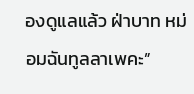องดูแลแล้ว ฝ่าบาท หม่อมฉันทูลลาเพคะ”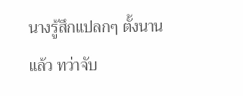นางรู้สึกแปลกๆ ตั้งนานแล้ว ทว่าจับ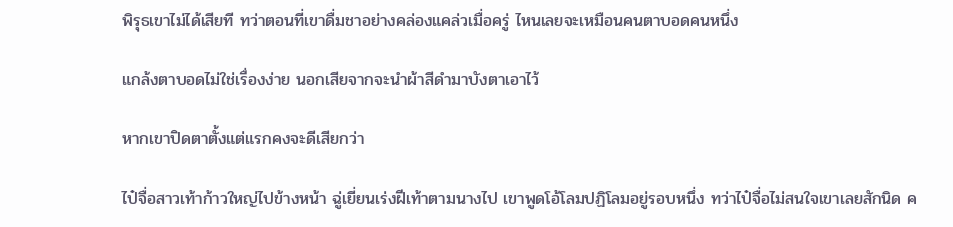พิรุธเขาไม่ได้เสียที ทว่าตอนที่เขาดื่มชาอย่างคล่องแคล่วเมื่อครู่ ไหนเลยจะเหมือนคนตาบอดคนหนึ่ง

แกล้งตาบอดไม่ใช่เรื่องง่าย นอกเสียจากจะนำผ้าสีดำมาบังตาเอาไว้

หากเขาปิดตาตั้งแต่แรกคงจะดีเสียกว่า

ไป๋จื่อสาวเท้าก้าวใหญ่ไปข้างหน้า ฉู่เยี่ยนเร่งฝีเท้าตามนางไป เขาพูดโอ้โลมปฏิโลมอยู่รอบหนึ่ง ทว่าไป๋จื่อไม่สนใจเขาเลยสักนิด ค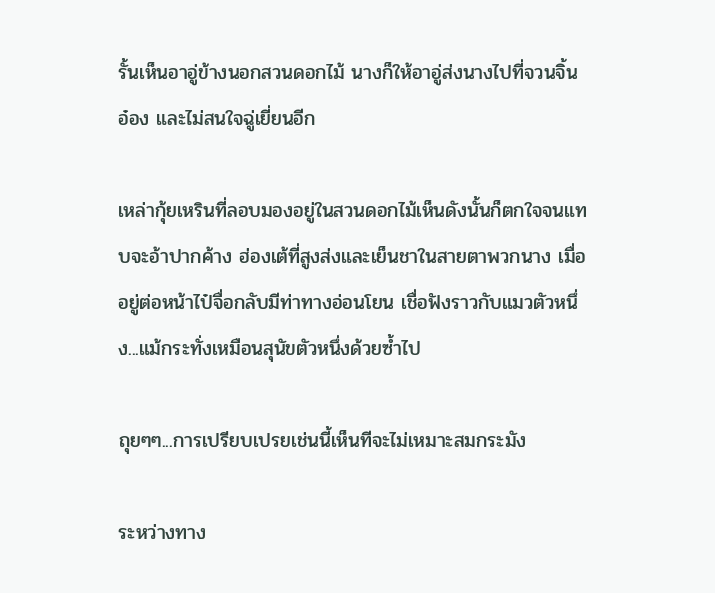รั้นเห็นอาอู่ข้างนอกสวนดอกไม้ นางก็ให้อาอู่ส่งนางไปที่จวนจิ้นอ๋อง และไม่สนใจฉู่เยี่ยนอีก

เหล่ากุ้ยเหรินที่ลอบมองอยู่ในสวนดอกไม้เห็นดังนั้นก็ตกใจจนแทบจะอ้าปากค้าง ฮ่องเต้ที่สูงส่งและเย็นชาในสายตาพวกนาง เมื่ออยู่ต่อหน้าไป๋จื่อกลับมีท่าทางอ่อนโยน เชื่อฟังราวกับแมวตัวหนึ่ง...แม้กระทั่งเหมือนสุนัขตัวหนึ่งด้วยซ้ำไป

ถุยๆๆ...การเปรียบเปรยเช่นนี้เห็นทีจะไม่เหมาะสมกระมัง

ระหว่างทาง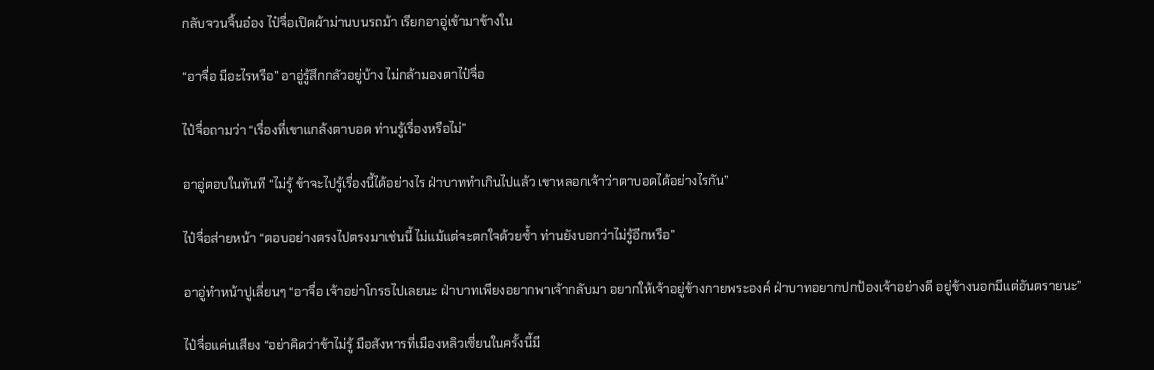กลับจวนจิ้นอ๋อง ไป๋จื่อเปิดผ้าม่านบนรถม้า เรียกอาอู่เข้ามาข้างใน

“อาจื่อ มีอะไรหรือ” อาอู่รู้สึกกลัวอยู่บ้าง ไม่กล้ามองตาไป๋จื่อ

ไป๋จื่อถามว่า “เรื่องที่เขาแกล้งตาบอด ท่านรู้เรื่องหรือไม่”

อาอู่ตอบในทันที “ไม่รู้ ข้าจะไปรู้เรื่องนี้ได้อย่างไร ฝ่าบาททำเกินไปแล้ว เขาหลอกเจ้าว่าตาบอดได้อย่างไรกัน”

ไป๋จื่อส่ายหน้า “ตอบอย่างตรงไปตรงมาเช่นนี้ ไม่แม้แต่จะตกใจด้วยซ้ำ ท่านยังบอกว่าไม่รู้อีกหรือ”

อาอู่ทำหน้าปูเลี่ยนๆ “อาจื่อ เจ้าอย่าโกรธไปเลยนะ ฝ่าบาทเพียงอยากพาเจ้ากลับมา อยากให้เจ้าอยู่ข้างกายพระองค์ ฝ่าบาทอยากปกป้องเจ้าอย่างดี อยู่ข้างนอกมีแต่อันตรายนะ”

ไป๋จื่อแค่นเสียง “อย่าคิดว่าข้าไม่รู้ มือสังหารที่เมืองหลิวเซี่ยนในครั้งนี้มี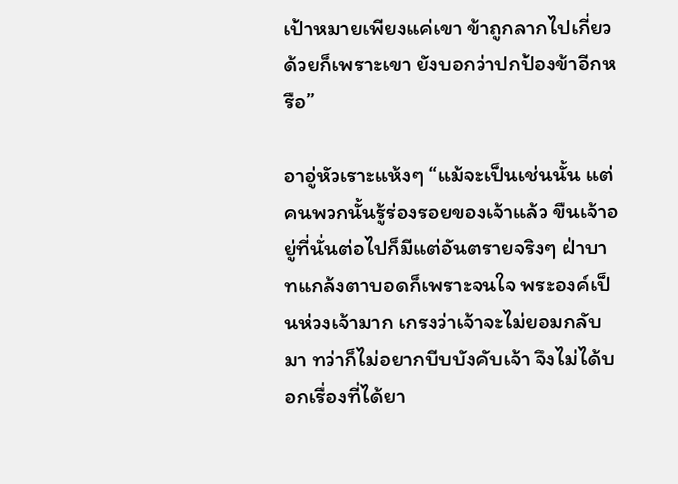เป้าหมายเพียงแค่เขา ข้าถูกลากไปเกี่ยวด้วยก็เพราะเขา ยังบอกว่าปกป้องข้าอีกหรือ”

อาอู่หัวเราะแห้งๆ “แม้จะเป็นเช่นนั้น แต่คนพวกนั้นรู้ร่องรอยของเจ้าแล้ว ขืนเจ้าอยู่ที่นั่นต่อไปก็มีแต่อันตรายจริงๆ ฝ่าบาทแกล้งตาบอดก็เพราะจนใจ พระองค์เป็นห่วงเจ้ามาก เกรงว่าเจ้าจะไม่ยอมกลับมา ทว่าก็ไม่อยากบีบบังคับเจ้า จึงไม่ได้บอกเรื่องที่ได้ยา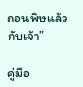ถอนพิษแล้วกับเจ้า”

คู่มือ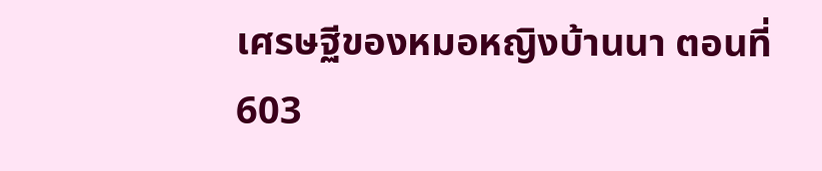เศรษฐีของหมอหญิงบ้านนา ตอนที่ 603